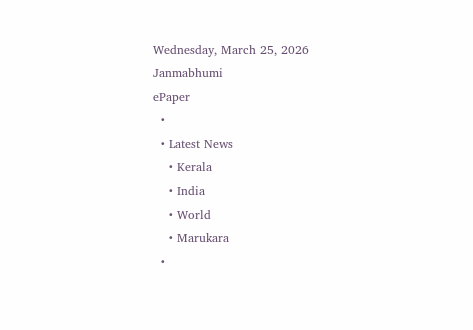Wednesday, March 25, 2026
Janmabhumi
ePaper
  •
  • Latest News
    • Kerala
    • India
    • World
    • Marukara
  •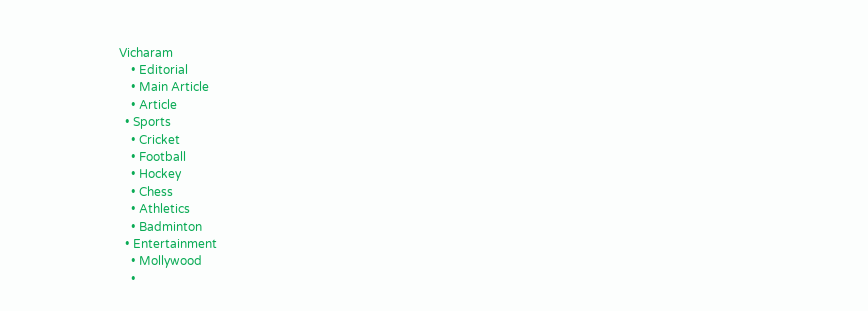Vicharam
    • Editorial
    • Main Article
    • Article
  • Sports
    • Cricket
    • Football
    • Hockey
    • Chess
    • Athletics
    • Badminton
  • Entertainment
    • Mollywood
    •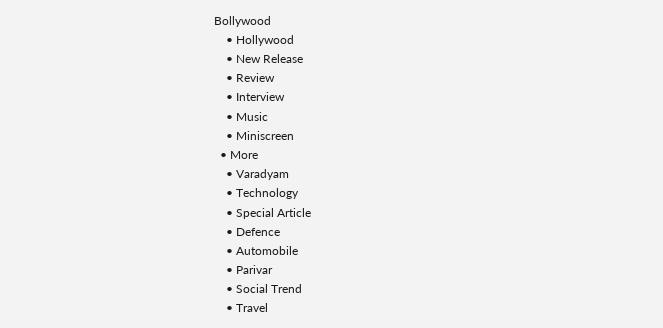Bollywood
    • Hollywood
    • New Release
    • Review
    • Interview
    • Music
    • Miniscreen
  • More
    • Varadyam
    • Technology
    • Special Article
    • Defence
    • Automobile
    • Parivar
    • Social Trend
    • Travel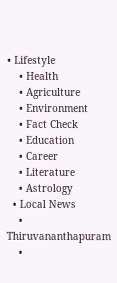• Lifestyle
    • Health
    • Agriculture
    • Environment
    • Fact Check
    • Education
    • Career
    • Literature
    • Astrology
  • Local News
    • Thiruvananthapuram
    •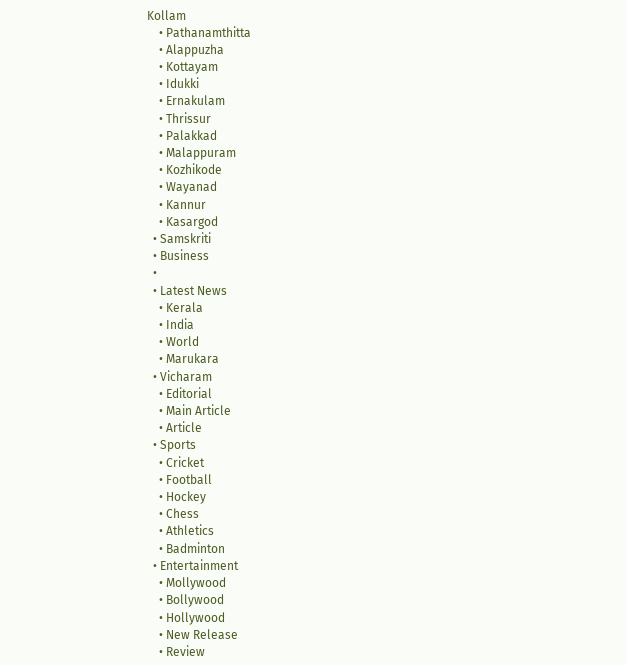Kollam
    • Pathanamthitta
    • Alappuzha
    • Kottayam
    • Idukki
    • Ernakulam
    • Thrissur
    • Palakkad
    • Malappuram
    • Kozhikode
    • Wayanad
    • Kannur
    • Kasargod
  • Samskriti
  • Business
  •
  • Latest News
    • Kerala
    • India
    • World
    • Marukara
  • Vicharam
    • Editorial
    • Main Article
    • Article
  • Sports
    • Cricket
    • Football
    • Hockey
    • Chess
    • Athletics
    • Badminton
  • Entertainment
    • Mollywood
    • Bollywood
    • Hollywood
    • New Release
    • Review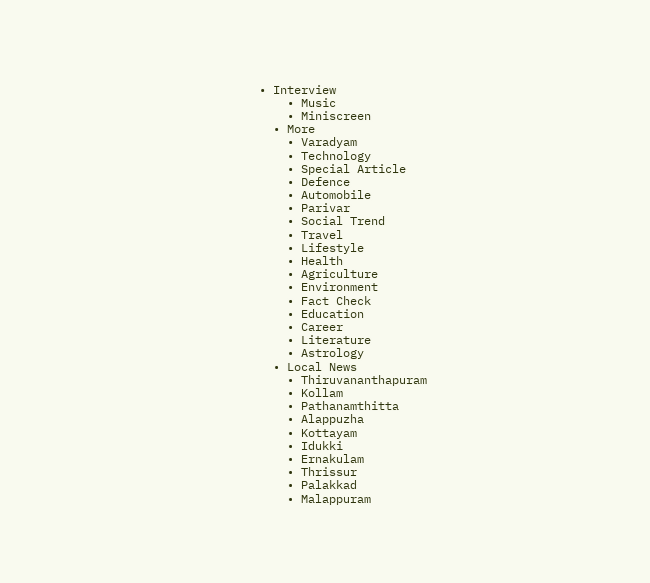• Interview
    • Music
    • Miniscreen
  • More
    • Varadyam
    • Technology
    • Special Article
    • Defence
    • Automobile
    • Parivar
    • Social Trend
    • Travel
    • Lifestyle
    • Health
    • Agriculture
    • Environment
    • Fact Check
    • Education
    • Career
    • Literature
    • Astrology
  • Local News
    • Thiruvananthapuram
    • Kollam
    • Pathanamthitta
    • Alappuzha
    • Kottayam
    • Idukki
    • Ernakulam
    • Thrissur
    • Palakkad
    • Malappuram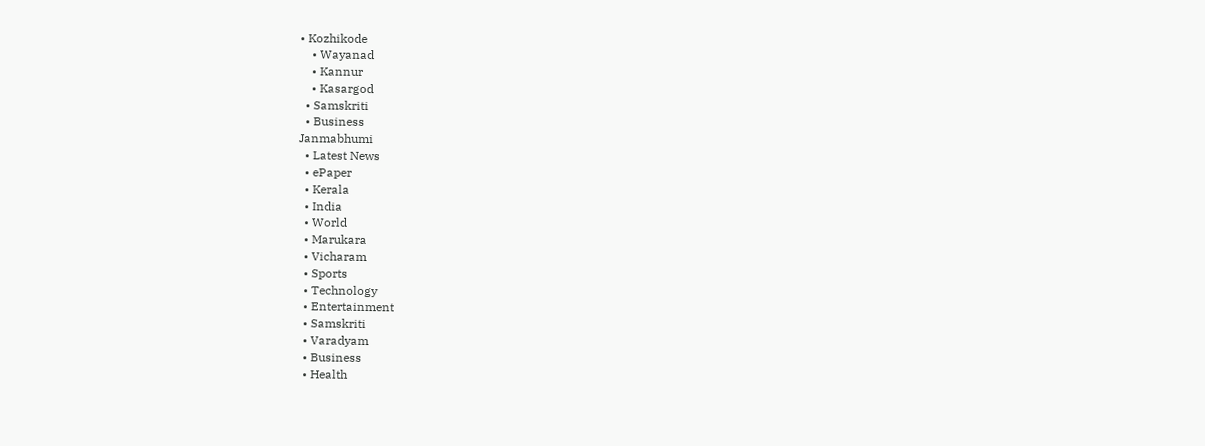• Kozhikode
    • Wayanad
    • Kannur
    • Kasargod
  • Samskriti
  • Business
Janmabhumi
  • Latest News
  • ePaper
  • Kerala
  • India
  • World
  • Marukara
  • Vicharam
  • Sports
  • Technology
  • Entertainment
  • Samskriti
  • Varadyam
  • Business
  • Health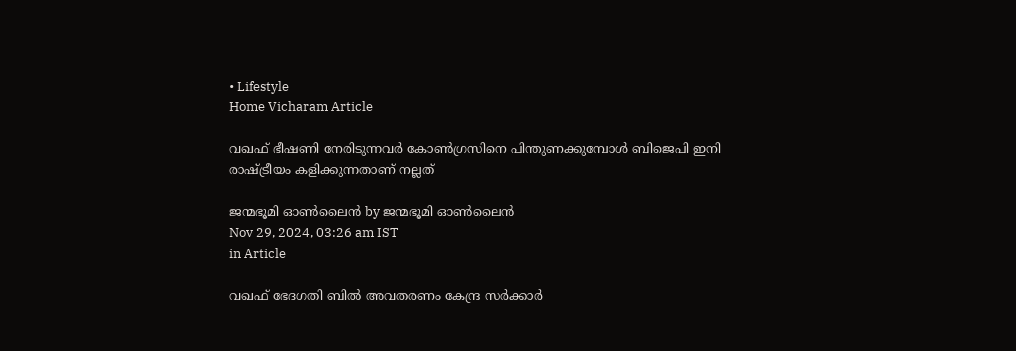• Lifestyle
Home Vicharam Article

വഖഫ് ഭീഷണി നേരിടുന്നവർ കോൺഗ്രസിനെ പിന്തുണക്കുമ്പോൾ ബിജെപി ഇനി രാഷ്‌ട്രീയം കളിക്കുന്നതാണ് നല്ലത്

ജന്മഭൂമി ഓണ്‍ലൈന്‍ by ജന്മഭൂമി ഓണ്‍ലൈന്‍
Nov 29, 2024, 03:26 am IST
in Article

വഖഫ് ഭേദഗതി ബിൽ അവതരണം കേന്ദ്ര സർക്കാർ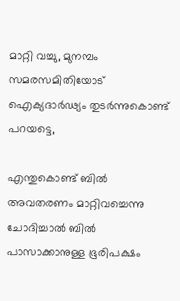മാറ്റി വച്ചു, മുനമ്പം സമരസമിതിയോട് ഐക്യദാർഢ്യം തുടർന്നുകൊണ്ട് പറയട്ടെ,

എന്തുകൊണ്ട് ബിൽ അവതരണം മാറ്റിവച്ചെന്നു ചോദിച്ചാൽ ബിൽ പാസാക്കാനുള്ള ഭൂരിപക്ഷം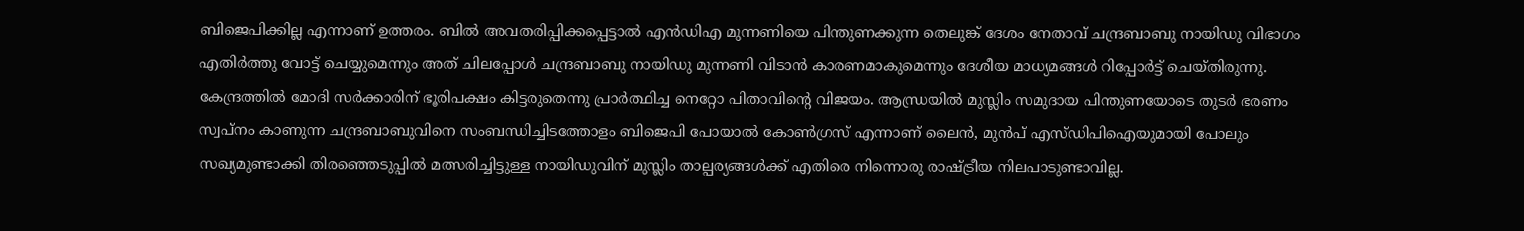ബിജെപിക്കില്ല എന്നാണ് ഉത്തരം. ബിൽ അവതരിപ്പിക്കപ്പെട്ടാൽ എൻഡിഎ മുന്നണിയെ പിന്തുണക്കുന്ന തെലുങ്ക് ദേശം നേതാവ് ചന്ദ്രബാബു നായിഡു വിഭാഗം എതിർത്തു വോട്ട് ചെയ്യുമെന്നും അത് ചിലപ്പോൾ ചന്ദ്രബാബു നായിഡു മുന്നണി വിടാൻ കാരണമാകുമെന്നും ദേശീയ മാധ്യമങ്ങൾ റിപ്പോർട്ട്‌ ചെയ്തിരുന്നു. കേന്ദ്രത്തിൽ മോദി സർക്കാരിന് ഭൂരിപക്ഷം കിട്ടരുതെന്നു പ്രാർത്ഥിച്ച നെറ്റോ പിതാവിന്റെ വിജയം. ആന്ധ്രയിൽ മുസ്ലിം സമുദായ പിന്തുണയോടെ തുടർ ഭരണം സ്വപ്നം കാണുന്ന ചന്ദ്രബാബുവിനെ സംബന്ധിച്ചിടത്തോളം ബിജെപി പോയാൽ കോൺഗ്രസ് എന്നാണ് ലൈൻ, മുൻപ് എസ്ഡിപിഐയുമായി പോലും സഖ്യമുണ്ടാക്കി തിരഞ്ഞെടുപ്പിൽ മത്സരിച്ചിട്ടുള്ള നായിഡുവിന് മുസ്ലിം താല്പര്യങ്ങൾക്ക് എതിരെ നിന്നൊരു രാഷ്‌ട്രീയ നിലപാടുണ്ടാവില്ല.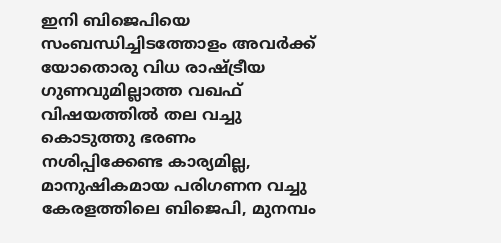ഇനി ബിജെപിയെ സംബന്ധിച്ചിടത്തോളം അവർക്ക് യോതൊരു വിധ രാഷ്‌ട്രീയ ഗുണവുമില്ലാത്ത വഖഫ് വിഷയത്തിൽ തല വച്ചു കൊടുത്തു ഭരണം നശിപ്പിക്കേണ്ട കാര്യമില്ല, മാനുഷികമായ പരിഗണന വച്ചു കേരളത്തിലെ ബിജെപി, മുനമ്പം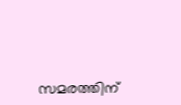സമരത്തിന്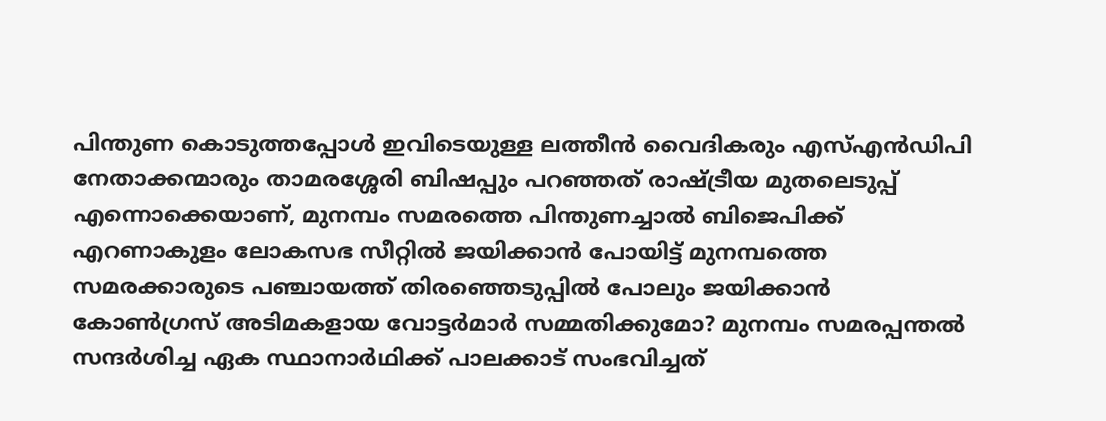പിന്തുണ കൊടുത്തപ്പോൾ ഇവിടെയുള്ള ലത്തീൻ വൈദികരും എസ്എൻഡിപി നേതാക്കന്മാരും താമരശ്ശേരി ബിഷപ്പും പറഞ്ഞത് രാഷ്‌ട്രീയ മുതലെടുപ്പ് എന്നൊക്കെയാണ്, മുനമ്പം സമരത്തെ പിന്തുണച്ചാൽ ബിജെപിക്ക് എറണാകുളം ലോകസഭ സീറ്റിൽ ജയിക്കാൻ പോയിട്ട് മുനമ്പത്തെ സമരക്കാരുടെ പഞ്ചായത്ത് തിരഞ്ഞെടുപ്പിൽ പോലും ജയിക്കാൻ കോൺഗ്രസ് അടിമകളായ വോട്ടർമാർ സമ്മതിക്കുമോ? മുനമ്പം സമരപ്പന്തൽ സന്ദർശിച്ച ഏക സ്ഥാനാർഥിക്ക് പാലക്കാട്‌ സംഭവിച്ചത്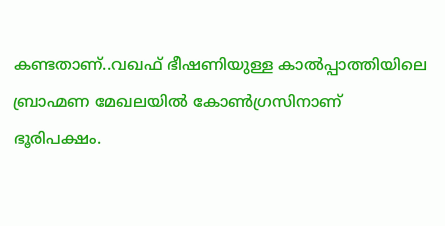കണ്ടതാണ്..വഖഫ് ഭീഷണിയുള്ള കാൽപ്പാത്തിയിലെ ബ്രാഹ്മണ മേഖലയിൽ കോൺഗ്രസിനാണ് ഭൂരിപക്ഷം.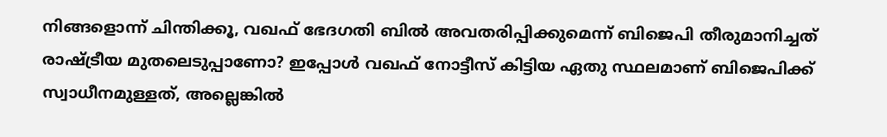നിങ്ങളൊന്ന് ചിന്തിക്കൂ, വഖഫ് ഭേദഗതി ബിൽ അവതരിപ്പിക്കുമെന്ന് ബിജെപി തീരുമാനിച്ചത് രാഷ്‌ട്രീയ മുതലെടുപ്പാണോ? ഇപ്പോൾ വഖഫ് നോട്ടീസ് കിട്ടിയ ഏതു സ്ഥലമാണ് ബിജെപിക്ക് സ്വാധീനമുള്ളത്, അല്ലെങ്കിൽ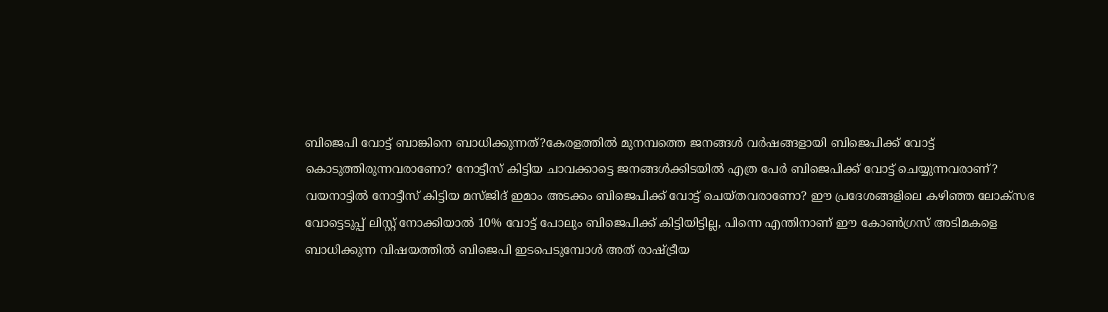ബിജെപി വോട്ട് ബാങ്കിനെ ബാധിക്കുന്നത്?കേരളത്തിൽ മുനമ്പത്തെ ജനങ്ങൾ വർഷങ്ങളായി ബിജെപിക്ക് വോട്ട് കൊടുത്തിരുന്നവരാണോ? നോട്ടീസ് കിട്ടിയ ചാവക്കാട്ടെ ജനങ്ങൾക്കിടയിൽ എത്ര പേർ ബിജെപിക്ക് വോട്ട് ചെയ്യുന്നവരാണ്? വയനാട്ടിൽ നോട്ടീസ് കിട്ടിയ മസ്ജിദ് ഇമാം അടക്കം ബിജെപിക്ക് വോട്ട് ചെയ്തവരാണോ? ഈ പ്രദേശങ്ങളിലെ കഴിഞ്ഞ ലോക്സഭ വോട്ടെടുപ്പ് ലിസ്റ്റ് നോക്കിയാൽ 10% വോട്ട് പോലും ബിജെപിക്ക് കിട്ടിയിട്ടില്ല, പിന്നെ എന്തിനാണ് ഈ കോൺഗ്രസ് അടിമകളെ ബാധിക്കുന്ന വിഷയത്തിൽ ബിജെപി ഇടപെടുമ്പോൾ അത് രാഷ്‌ട്രീയ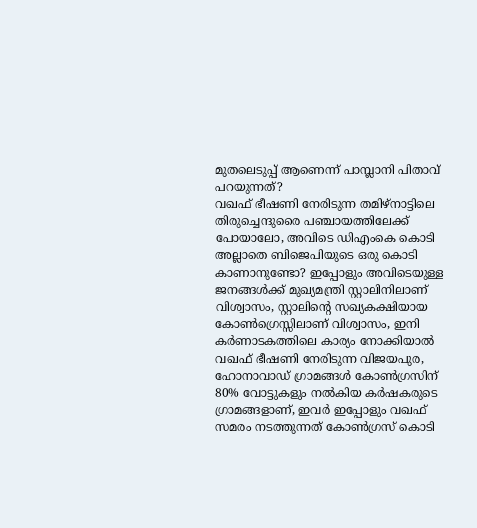മുതലെടുപ്പ് ആണെന്ന് പാമ്പ്ലാനി പിതാവ് പറയുന്നത്?
വഖഫ് ഭീഷണി നേരിടുന്ന തമിഴ്നാട്ടിലെ തിരുച്ചെന്ദുരൈ പഞ്ചായത്തിലേക്ക് പോയാലോ, അവിടെ ഡിഎംകെ കൊടി അല്ലാതെ ബിജെപിയുടെ ഒരു കൊടി കാണാനുണ്ടോ? ഇപ്പോളും അവിടെയുള്ള ജനങ്ങൾക്ക് മുഖ്യമന്ത്രി സ്റ്റാലിനിലാണ് വിശ്വാസം, സ്റ്റാലിന്റെ സഖ്യകക്ഷിയായ കോൺഗ്രെസ്സിലാണ് വിശ്വാസം, ഇനി കർണാടകത്തിലെ കാര്യം നോക്കിയാൽ
വഖഫ് ഭീഷണി നേരിടുന്ന വിജയപുര, ഹോനാവാഡ് ഗ്രാമങ്ങൾ കോൺഗ്രസിന് 80% വോട്ടുകളും നൽകിയ കർഷകരുടെ ഗ്രാമങ്ങളാണ്, ഇവർ ഇപ്പോളും വഖഫ് സമരം നടത്തുന്നത് കോൺഗ്രസ് കൊടി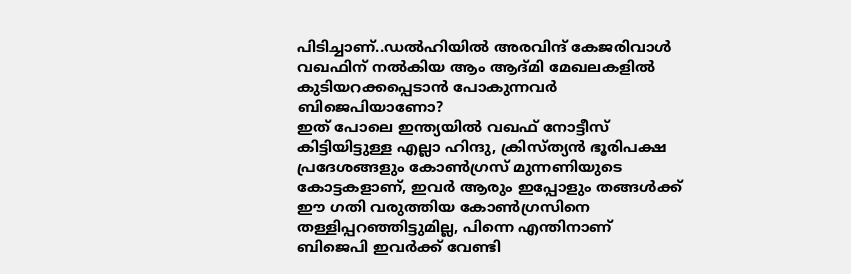പിടിച്ചാണ്..ഡൽഹിയിൽ അരവിന്ദ് കേജരിവാൾ വഖഫിന് നൽകിയ ആം ആദ്മി മേഖലകളിൽ കുടിയറക്കപ്പെടാൻ പോകുന്നവർ ബിജെപിയാണോ?
ഇത് പോലെ ഇന്ത്യയിൽ വഖഫ് നോട്ടീസ് കിട്ടിയിട്ടുള്ള എല്ലാ ഹിന്ദു, ക്രിസ്ത്യൻ ഭൂരിപക്ഷ പ്രദേശങ്ങളും കോൺഗ്രസ് മുന്നണിയുടെ കോട്ടകളാണ്, ഇവർ ആരും ഇപ്പോളും തങ്ങൾക്ക് ഈ ഗതി വരുത്തിയ കോൺഗ്രസിനെ തള്ളിപ്പറഞ്ഞിട്ടുമില്ല, പിന്നെ എന്തിനാണ് ബിജെപി ഇവർക്ക് വേണ്ടി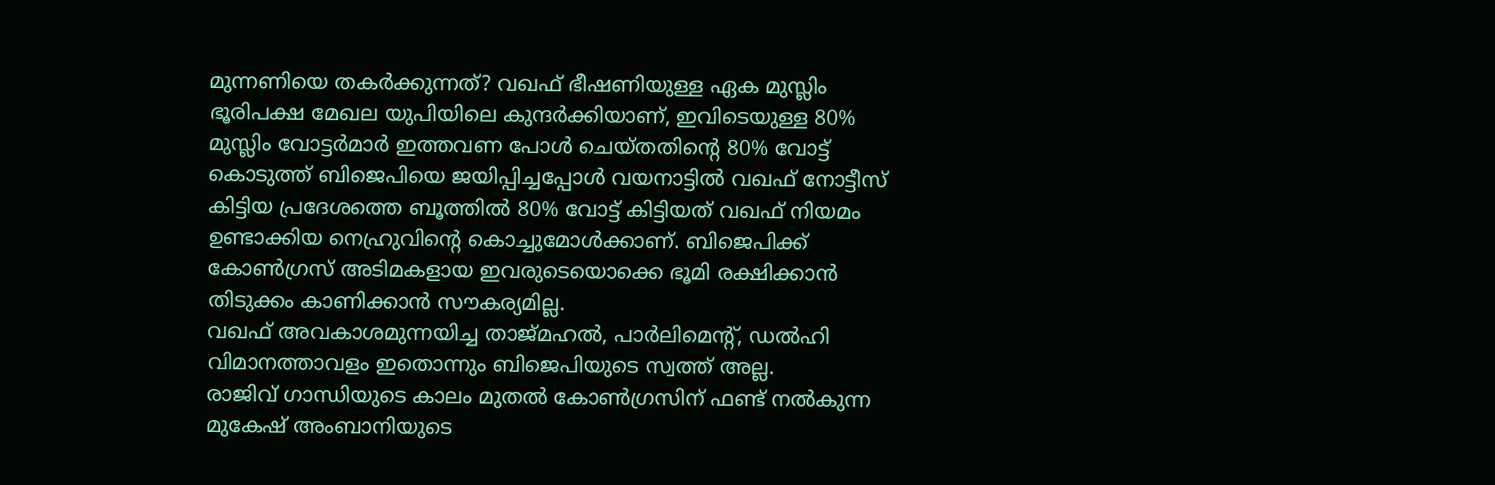മുന്നണിയെ തകർക്കുന്നത്? വഖഫ് ഭീഷണിയുള്ള ഏക മുസ്ലിം ഭൂരിപക്ഷ മേഖല യുപിയിലെ കുന്ദർക്കിയാണ്, ഇവിടെയുള്ള 80% മുസ്ലിം വോട്ടർമാർ ഇത്തവണ പോൾ ചെയ്തതിന്റെ 80% വോട്ട് കൊടുത്ത് ബിജെപിയെ ജയിപ്പിച്ചപ്പോൾ വയനാട്ടിൽ വഖഫ് നോട്ടീസ് കിട്ടിയ പ്രദേശത്തെ ബൂത്തിൽ 80% വോട്ട് കിട്ടിയത് വഖഫ് നിയമം ഉണ്ടാക്കിയ നെഹ്രുവിന്റെ കൊച്ചുമോൾക്കാണ്. ബിജെപിക്ക് കോൺഗ്രസ്‌ അടിമകളായ ഇവരുടെയൊക്കെ ഭൂമി രക്ഷിക്കാൻ തിടുക്കം കാണിക്കാൻ സൗകര്യമില്ല.
വഖഫ് അവകാശമുന്നയിച്ച താജ്മഹൽ, പാർലിമെന്റ്, ഡൽഹി വിമാനത്താവളം ഇതൊന്നും ബിജെപിയുടെ സ്വത്ത്‌ അല്ല.
രാജിവ് ഗാന്ധിയുടെ കാലം മുതൽ കോൺഗ്രസിന് ഫണ്ട് നൽകുന്ന മുകേഷ് അംബാനിയുടെ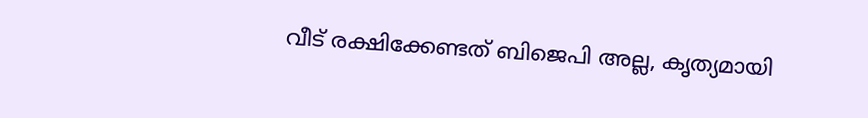വീട് രക്ഷിക്കേണ്ടത് ബിജെപി അല്ല, കൃത്യമായി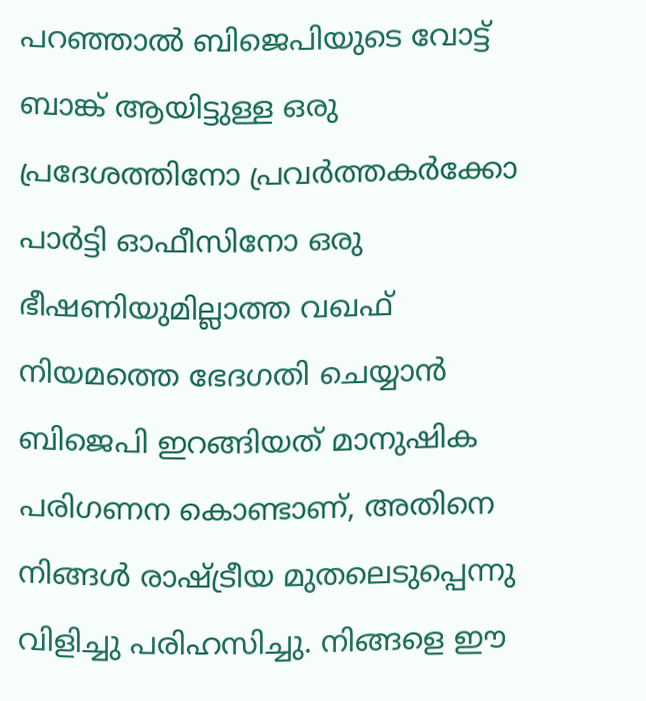പറഞ്ഞാൽ ബിജെപിയുടെ വോട്ട് ബാങ്ക് ആയിട്ടുള്ള ഒരു പ്രദേശത്തിനോ പ്രവർത്തകർക്കോ പാർട്ടി ഓഫീസിനോ ഒരു ഭീഷണിയുമില്ലാത്ത വഖഫ് നിയമത്തെ ഭേദഗതി ചെയ്യാൻ ബിജെപി ഇറങ്ങിയത് മാനുഷിക പരിഗണന കൊണ്ടാണ്, അതിനെ നിങ്ങൾ രാഷ്‌ട്രീയ മുതലെടുപ്പെന്നു വിളിച്ചു പരിഹസിച്ചു. നിങ്ങളെ ഈ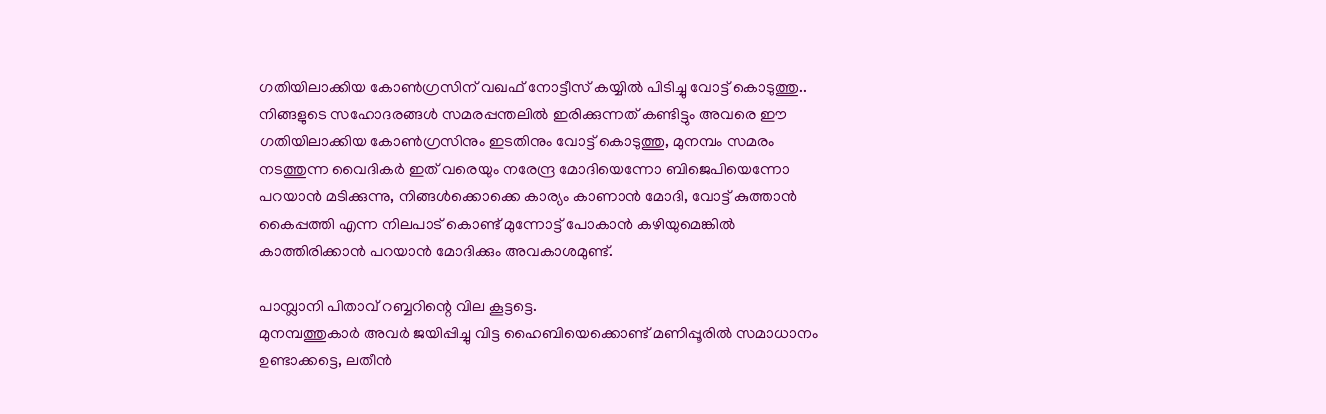ഗതിയിലാക്കിയ കോൺഗ്രസിന് വഖഫ് നോട്ടീസ് കയ്യിൽ പിടിച്ചു വോട്ട് കൊടുത്തു.. നിങ്ങളുടെ സഹോദരങ്ങൾ സമരപ്പന്തലിൽ ഇരിക്കുന്നത് കണ്ടിട്ടും അവരെ ഈ ഗതിയിലാക്കിയ കോൺഗ്രസിനും ഇടതിനും വോട്ട് കൊടുത്തു, മുനമ്പം സമരം നടത്തുന്ന വൈദികർ ഇത് വരെയും നരേന്ദ്ര മോദിയെന്നോ ബിജെപിയെന്നോ പറയാൻ മടിക്കുന്നു, നിങ്ങൾക്കൊക്കെ കാര്യം കാണാൻ മോദി, വോട്ട് കുത്താൻ കൈപ്പത്തി എന്ന നിലപാട് കൊണ്ട് മുന്നോട്ട് പോകാൻ കഴിയുമെങ്കിൽ കാത്തിരിക്കാൻ പറയാൻ മോദിക്കും അവകാശമുണ്ട്.

പാമ്പ്ലാനി പിതാവ് റബ്ബറിന്റെ വില കൂട്ടട്ടെ.
മുനമ്പത്തുകാർ അവർ ജയിപ്പിച്ചു വിട്ട ഹൈബിയെക്കൊണ്ട് മണിപ്പൂരിൽ സമാധാനം ഉണ്ടാക്കട്ടെ, ലതീൻ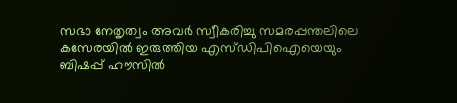സഭാ നേതൃത്വം അവർ സ്വീകരിച്ചു സമരപ്പന്തലിലെ കസേരയിൽ ഇരുത്തിയ എസ്ഡിപിഐയെയും ബിഷപ്പ് ഹൗസിൽ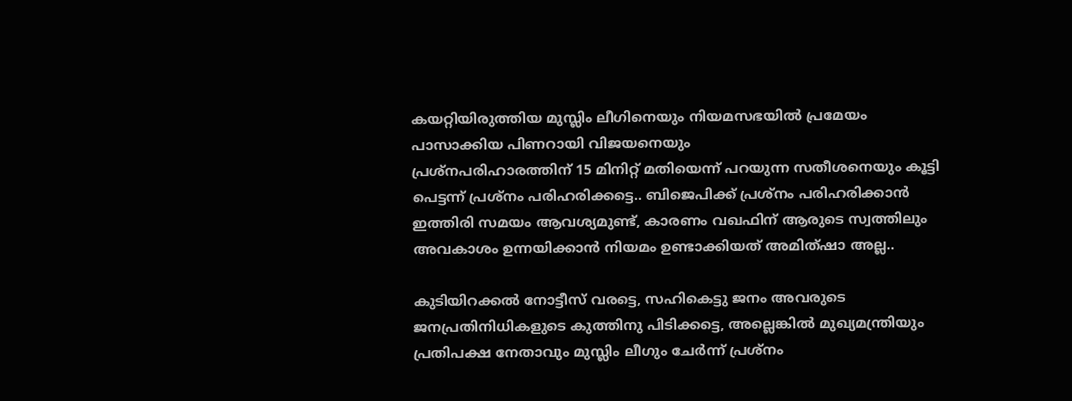കയറ്റിയിരുത്തിയ മുസ്ലിം ലീഗിനെയും നിയമസഭയിൽ പ്രമേയം പാസാക്കിയ പിണറായി വിജയനെയും
പ്രശ്നപരിഹാരത്തിന് 15 മിനിറ്റ് മതിയെന്ന് പറയുന്ന സതീശനെയും കൂട്ടി പെട്ടന്ന് പ്രശ്നം പരിഹരിക്കട്ടെ.. ബിജെപിക്ക് പ്രശ്നം പരിഹരിക്കാൻ ഇത്തിരി സമയം ആവശ്യമുണ്ട്, കാരണം വഖഫിന് ആരുടെ സ്വത്തിലും അവകാശം ഉന്നയിക്കാൻ നിയമം ഉണ്ടാക്കിയത് അമിത്ഷാ അല്ല..

കുടിയിറക്കൽ നോട്ടീസ് വരട്ടെ, സഹികെട്ടു ജനം അവരുടെ ജനപ്രതിനിധികളുടെ കുത്തിനു പിടിക്കട്ടെ, അല്ലെങ്കിൽ മുഖ്യമന്ത്രിയും പ്രതിപക്ഷ നേതാവും മുസ്ലിം ലീഗും ചേർന്ന് പ്രശ്നം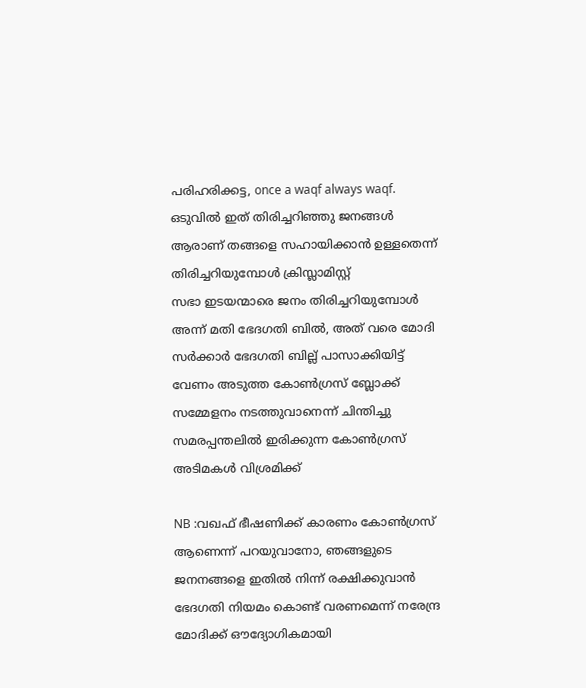പരിഹരിക്കട്ട, once a waqf always waqf.
ഒടുവിൽ ഇത് തിരിച്ചറിഞ്ഞു ജനങ്ങൾ ആരാണ് തങ്ങളെ സഹായിക്കാൻ ഉള്ളതെന്ന് തിരിച്ചറിയുമ്പോൾ ക്രിസ്ലാമിസ്റ്റ്
സഭാ ഇടയന്മാരെ ജനം തിരിച്ചറിയുമ്പോൾ അന്ന് മതി ഭേദഗതി ബിൽ, അത് വരെ മോദി സർക്കാർ ഭേദഗതി ബില്ല് പാസാക്കിയിട്ട് വേണം അടുത്ത കോൺഗ്രസ് ബ്ലോക്ക് സമ്മേളനം നടത്തുവാനെന്ന് ചിന്തിച്ചു സമരപ്പന്തലിൽ ഇരിക്കുന്ന കോൺഗ്രസ്‌ അടിമകൾ വിശ്രമിക്ക്

NB :വഖഫ് ഭീഷണിക്ക് കാരണം കോൺഗ്രസ് ആണെന്ന് പറയുവാനോ, ഞങ്ങളുടെ ജനനങ്ങളെ ഇതിൽ നിന്ന് രക്ഷിക്കുവാൻ ഭേദഗതി നിയമം കൊണ്ട് വരണമെന്ന് നരേന്ദ്ര മോദിക്ക് ഔദ്യോഗികമായി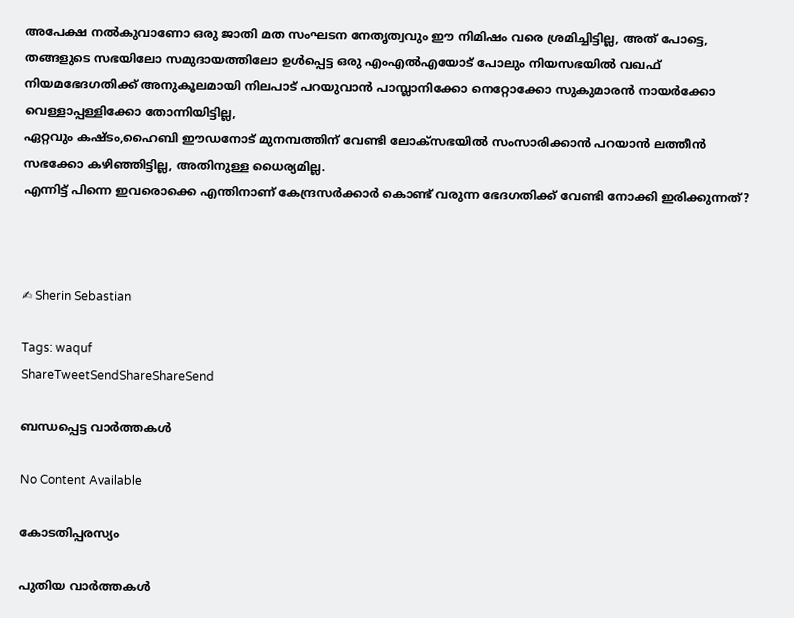അപേക്ഷ നൽകുവാണോ ഒരു ജാതി മത സംഘടന നേതൃത്വവും ഈ നിമിഷം വരെ ശ്രമിച്ചിട്ടില്ല, അത് പോട്ടെ, തങ്ങളുടെ സഭയിലോ സമുദായത്തിലോ ഉൾപ്പെട്ട ഒരു എംഎൽഎയോട് പോലും നിയസഭയിൽ വഖഫ് നിയമഭേദഗതിക്ക് അനുകൂലമായി നിലപാട് പറയുവാൻ പാമ്പ്ലാനിക്കോ നെറ്റോക്കോ സുകുമാരൻ നായർക്കോ വെള്ളാപ്പള്ളിക്കോ തോന്നിയിട്ടില്ല,
ഏറ്റവും കഷ്ടം,ഹൈബി ഈഡനോട്‌ മുനമ്പത്തിന് വേണ്ടി ലോക്സഭയിൽ സംസാരിക്കാൻ പറയാൻ ലത്തീൻ സഭക്കോ കഴിഞ്ഞിട്ടില്ല, അതിനുള്ള ധൈര്യമില്ല.
എന്നിട്ട് പിന്നെ ഇവരൊക്കെ എന്തിനാണ് കേന്ദ്രസർക്കാർ കൊണ്ട് വരുന്ന ഭേദഗതിക്ക് വേണ്ടി നോക്കി ഇരിക്കുന്നത്?



✍ Sherin Sebastian

Tags: waquf
ShareTweetSendShareShareSend

ബന്ധപ്പെട്ട വാര്‍ത്തകള്‍

No Content Available

കോടതിപ്പരസ്യം

പുതിയ വാര്‍ത്തകള്‍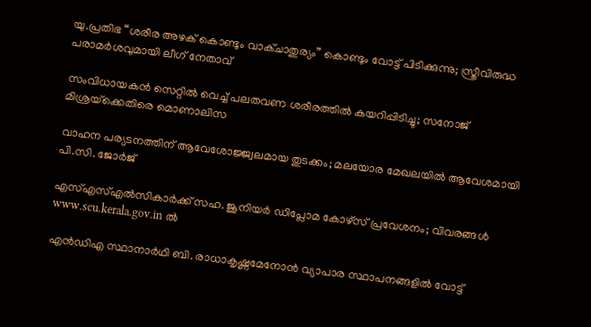യു.പ്രതിഭ “ശരീര അഴക് കൊണ്ടും വാക്ചാതുര്യം” കൊണ്ടും വോട്ട് പിടിക്കുന്നു; സ്ത്രീവിരുദ്ധ പരാമർശവുമായി ലീഗ് നേതാവ്

സംവിധായകൻ സെറ്റിൽ വെച്ച് പലതവണ ശരീരത്തിൽ കയറിപ്പിടിച്ചു; സനോജ് മിശ്രയ്‌ക്കെതിരെ മൊണാലിസ

വാഹന പര്യടനത്തിന് ആവേശോജ്ജ്വലമായ തുടക്കം; മലയോര മേഖലയില്‍ ആവേശമായി പി.സി. ജോര്‍ജ്

എസ്എസ്എല്‍സികാര്‍ക്ക് സഹ. ജൂനിയര്‍ ഡിപ്ലോമ കോഴ്‌സ് പ്രവേശനം; വിവരങ്ങള്‍ www.scu.kerala.gov.in ല്‍

എന്‍ഡിഎ സ്ഥാനാര്‍ഥി ബി. രാധാകൃഷ്ണമേനോന്‍ വ്യാപാര സ്ഥാപനങ്ങളില്‍ വോട്ട്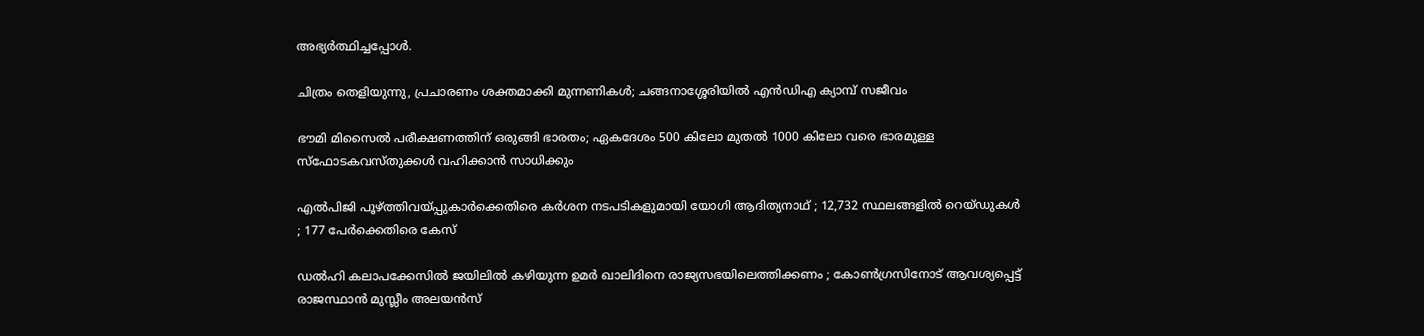അഭ്യര്‍ത്ഥിച്ചപ്പോള്‍.

ചിത്രം തെളിയുന്നു, പ്രചാരണം ശക്തമാക്കി മുന്നണികള്‍; ചങ്ങനാശ്ശേരിയില്‍ എന്‍ഡിഎ ക്യാമ്പ് സജീവം

ഭൗമി മിസൈല്‍ പരീക്ഷണത്തിന് ഒരുങ്ങി ഭാരതം; ഏകദേശം 500 കിലോ മുതല്‍ 1000 കിലോ വരെ ഭാരമുള്ള സ്ഫോടകവസ്തുക്കള്‍ വഹിക്കാന്‍ സാധിക്കും

എൽപിജി പൂഴ്‌ത്തിവയ്‌പ്പുകാർക്കെതിരെ കർശന നടപടികളുമായി യോഗി ആദിത്യനാഥ് ; 12,732 സ്ഥലങ്ങളിൽ റെയ്ഡുകൾ ; 177 പേർക്കെതിരെ കേസ്

ഡൽഹി കലാപക്കേസിൽ ജയിലിൽ കഴിയുന്ന ഉമർ ഖാലിദിനെ രാജ്യസഭയിലെത്തിക്കണം ; കോൺഗ്രസിനോട് ആവശ്യപ്പെട്ട് രാജസ്ഥാൻ മുസ്ലീം അലയൻസ്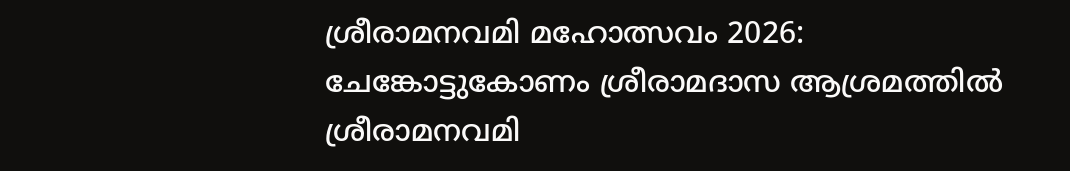ശ്രീരാമനവമി മഹോത്സവം 2026: ചേങ്കോട്ടുകോണം ശ്രീരാമദാസ ആശ്രമത്തില്‍ ശ്രീരാമനവമി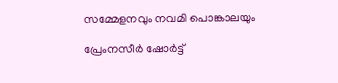സമ്മേളനവും നവമി പൊങ്കാലയും

പ്രേംനസീർ ഷോർട്ട്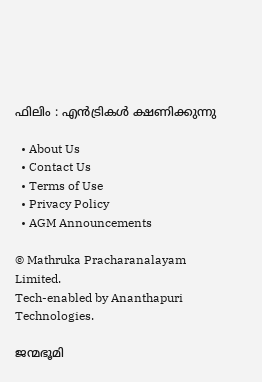ഫിലിം : എൻട്രികൾ ക്ഷണിക്കുന്നു

  • About Us
  • Contact Us
  • Terms of Use
  • Privacy Policy
  • AGM Announcements

© Mathruka Pracharanalayam Limited.
Tech-enabled by Ananthapuri Technologies.

ജന്മഭൂമി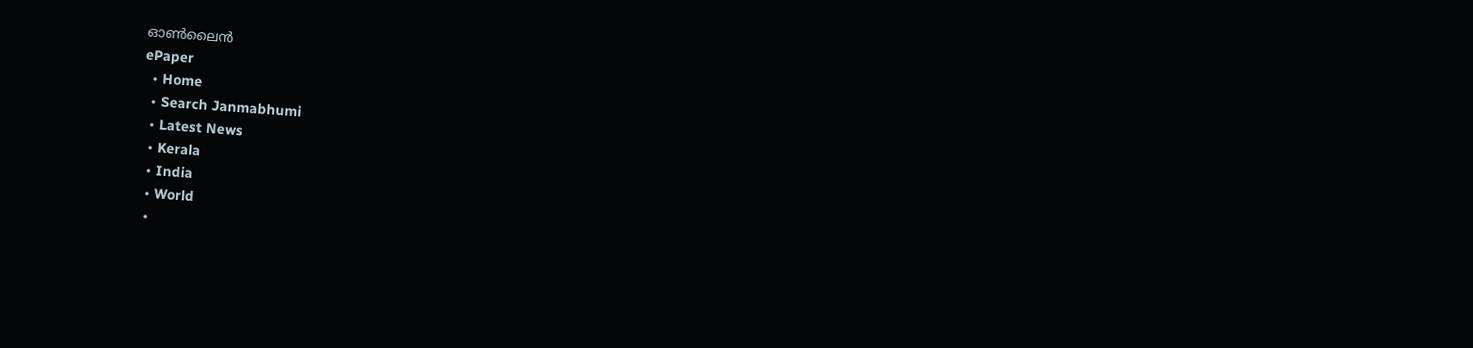ഓണ്‍ലൈന്‍
ePaper
  • Home
  • Search Janmabhumi
  • Latest News
  • Kerala
  • India
  • World
  •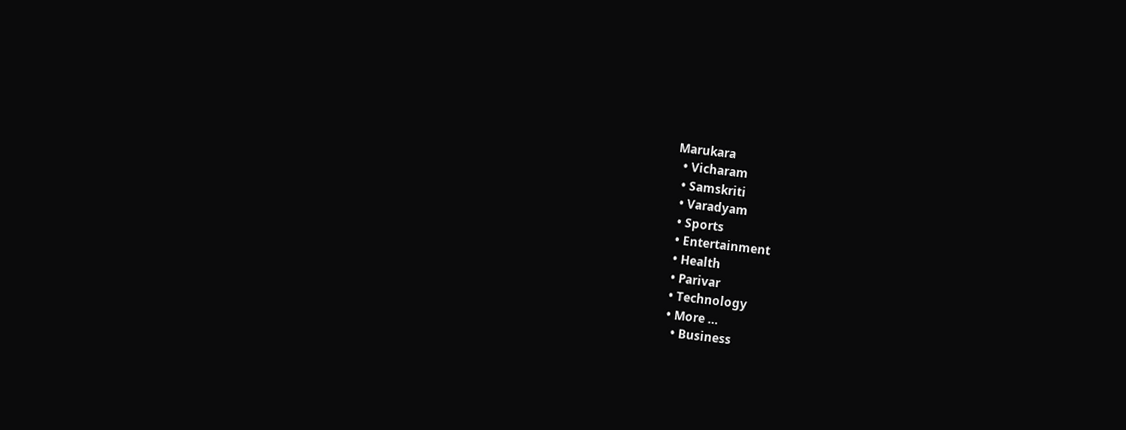Marukara
  • Vicharam
  • Samskriti
  • Varadyam
  • Sports
  • Entertainment
  • Health
  • Parivar
  • Technology
  • More …
    • Business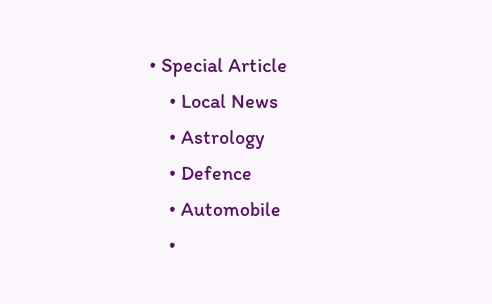• Special Article
    • Local News
    • Astrology
    • Defence
    • Automobile
    •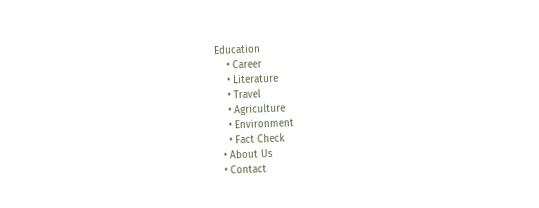Education
    • Career
    • Literature
    • Travel
    • Agriculture
    • Environment
    • Fact Check
  • About Us
  • Contact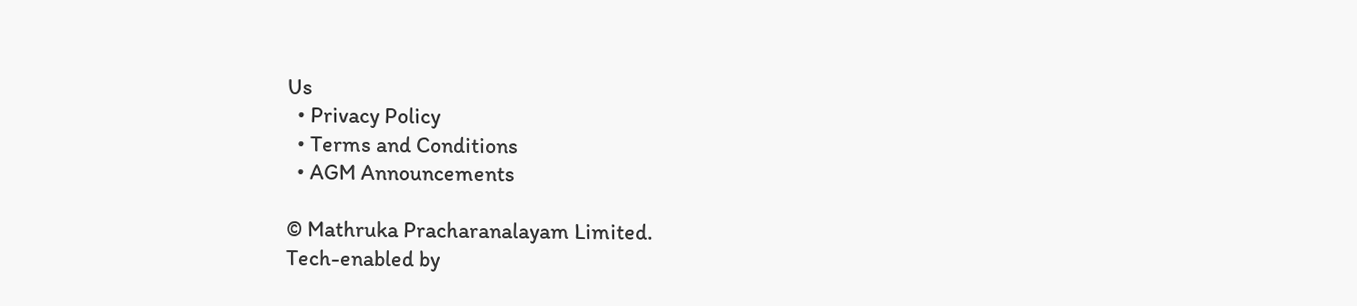Us
  • Privacy Policy
  • Terms and Conditions
  • AGM Announcements

© Mathruka Pracharanalayam Limited.
Tech-enabled by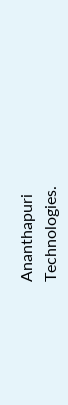Ananthapuri Technologies.